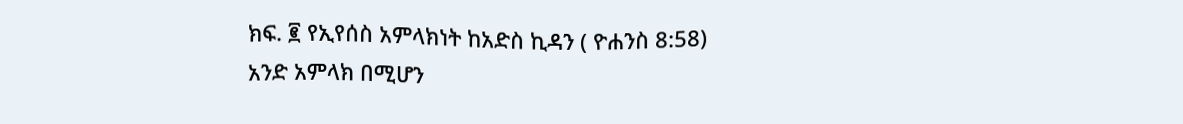ክፍ. ፪ የኢየሰስ አምላክነት ከአድስ ኪዳን ( ዮሐንስ 8:58)
አንድ አምላክ በሚሆን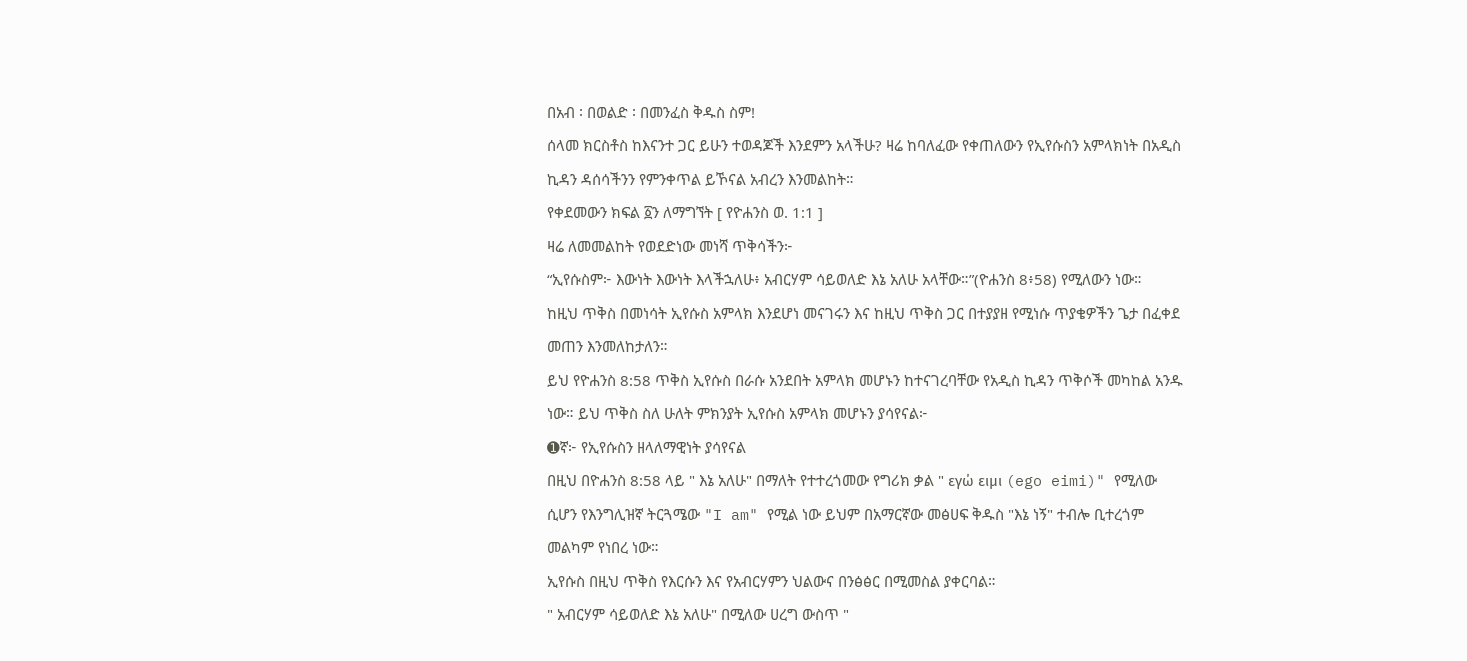በአብ ፡ በወልድ ፡ በመንፈስ ቅዱስ ስም!
ሰላመ ክርስቶስ ከእናንተ ጋር ይሁን ተወዳጆች እንደምን አላችሁ? ዛሬ ከባለፈው የቀጠለውን የኢየሱስን አምላክነት በአዲስ ኪዳን ዳሰሳችንን የምንቀጥል ይኾናል አብረን እንመልከት።
የቀደመውን ክፍል ፩ን ለማግኘት [ የዮሐንስ ወ. 1:1 ]
ዛሬ ለመመልከት የወደድነው መነሻ ጥቅሳችን፦
“ኢየሱስም፦ እውነት እውነት እላችኋለሁ፥ አብርሃም ሳይወለድ እኔ አለሁ አላቸው።”(ዮሐንስ 8፥58) የሚለውን ነው።
ከዚህ ጥቅስ በመነሳት ኢየሱስ አምላክ እንደሆነ መናገሩን እና ከዚህ ጥቅስ ጋር በተያያዘ የሚነሱ ጥያቄዎችን ጌታ በፈቀደ መጠን እንመለከታለን።
ይህ የዮሐንስ 8:58 ጥቅስ ኢየሱስ በራሱ አንደበት አምላክ መሆኑን ከተናገረባቸው የአዲስ ኪዳን ጥቅሶች መካከል አንዱ ነው። ይህ ጥቅስ ስለ ሁለት ምክንያት ኢየሱስ አምላክ መሆኑን ያሳየናል፦
➊ኛ፦ የኢየሱስን ዘላለማዊነት ያሳየናል
በዚህ በዮሐንስ 8:58 ላይ " እኔ አለሁ" በማለት የተተረጎመው የግሪክ ቃል " εγώ ειμι (ego eimi)" የሚለው ሲሆን የእንግሊዝኛ ትርጓሜው "I am" የሚል ነው ይህም በአማርኛው መፅሀፍ ቅዱስ "እኔ ነኝ" ተብሎ ቢተረጎም መልካም የነበረ ነው።
ኢየሱስ በዚህ ጥቅስ የእርሱን እና የአብርሃምን ህልውና በንፅፅር በሚመስል ያቀርባል።
" አብርሃም ሳይወለድ እኔ አለሁ" በሚለው ሀረግ ውስጥ "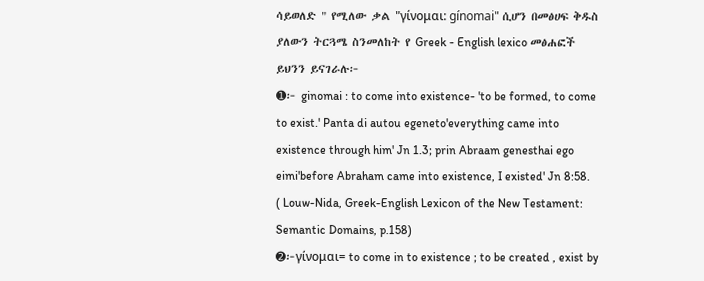ሳይወለድ " የሚለው ቃል "γίνομαι: gínomai" ሲሆን በመፅሀፍ ቅዱስ ያለውን ትርጓሜ ስንመለከት የ Greek - English lexico መፅሐፎች ይህንን ይናገራሉ፦
➊፦ ginomai : to come into existence- 'to be formed, to come to exist.' Panta di autou egeneto'everything came into existence through him' Jn 1.3; prin Abraam genesthai ego eimi'before Abraham came into existence, I existed' Jn 8:58.
( Louw-Nida, Greek-English Lexicon of the New Testament: Semantic Domains, p.158)
➋፦γίνομαι= to come in to existence ; to be created , exist by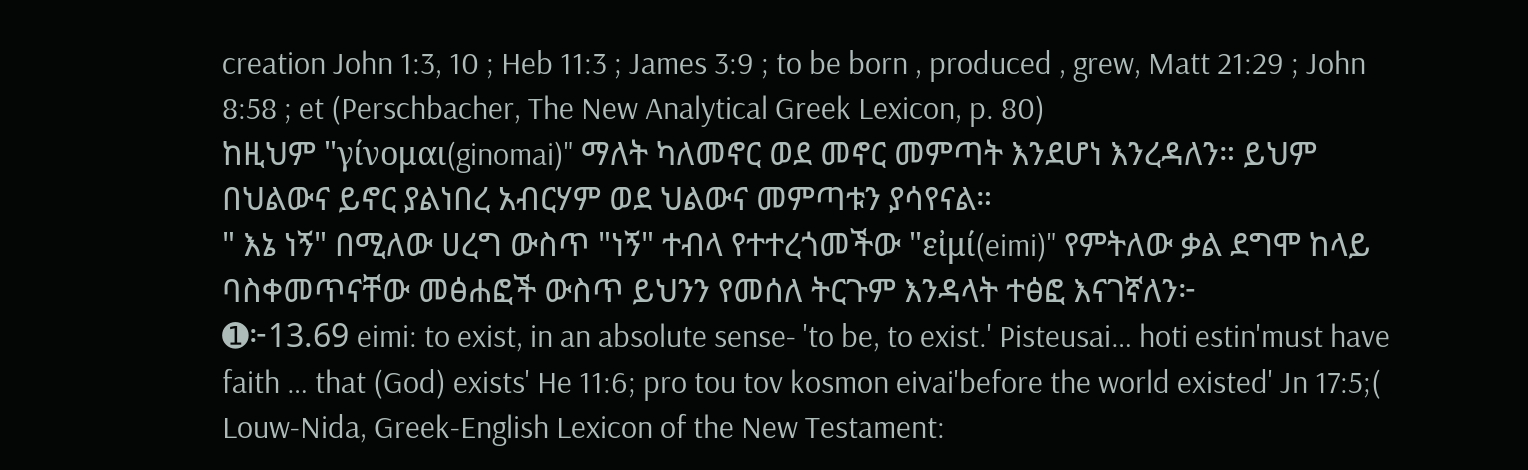creation John 1:3, 10 ; Heb 11:3 ; James 3:9 ; to be born , produced , grew, Matt 21:29 ; John 8:58 ; et (Perschbacher, The New Analytical Greek Lexicon, p. 80)
ከዚህም "γίνομαι(ginomai)" ማለት ካለመኖር ወደ መኖር መምጣት እንደሆነ እንረዳለን። ይህም በህልውና ይኖር ያልነበረ አብርሃም ወደ ህልውና መምጣቱን ያሳየናል።
" እኔ ነኝ" በሚለው ሀረግ ውስጥ "ነኝ" ተብላ የተተረጎመችው "εἰμί(eimi)" የምትለው ቃል ደግሞ ከላይ ባስቀመጥናቸው መፅሐፎች ውስጥ ይህንን የመሰለ ትርጉም እንዳላት ተፅፎ እናገኛለን፦
➊፦13.69 eimi: to exist, in an absolute sense- 'to be, to exist.' Pisteusai… hoti estin'must have faith … that (God) exists' He 11:6; pro tou tov kosmon eivai'before the world existed' Jn 17:5;( Louw-Nida, Greek-English Lexicon of the New Testament: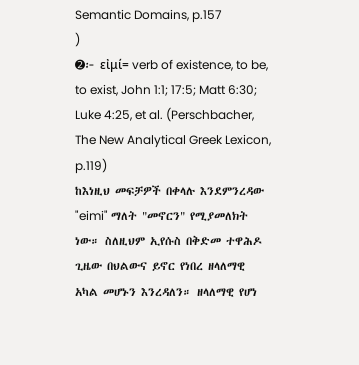Semantic Domains, p.157
)
➋፦ εἰμί= verb of existence, to be, to exist, John 1:1; 17:5; Matt 6:30; Luke 4:25, et al. (Perschbacher, The New Analytical Greek Lexicon, p.119)
ከእነዚህ መፍቻዎች በቀላሉ እንደምንረዳው "eimi" ማለት "መኖርን" የሚያመለክት ነው። ስለዚህም ኢየሱስ በቅድመ ተዋሕዶ ጊዜው በህልውና ይኖር የነበረ ዘላለማዊ አካል መሆኑን እንረዳለን። ዘላለማዊ የሆነ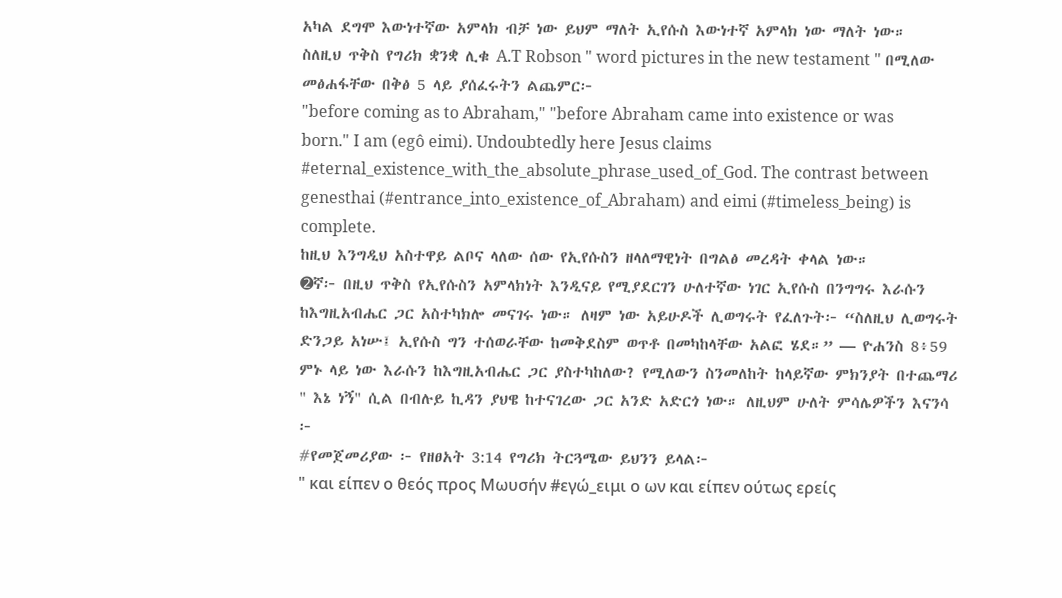አካል ደግሞ እውነተኛው አምላክ ብቻ ነው ይህም ማለት ኢየሱስ እውነተኛ አምላክ ነው ማለት ነው።
ስለዚህ ጥቅስ የግሪክ ቋንቋ ሊቁ A.T Robson " word pictures in the new testament " በሚለው መፅሐፋቸው በቅፅ 5 ላይ ያሰፈሩትን ልጨምር፦
"before coming as to Abraham," "before Abraham came into existence or was born." I am (egô eimi). Undoubtedly here Jesus claims #eternal_existence_with_the_absolute_phrase_used_of_God. The contrast between genesthai (#entrance_into_existence_of_Abraham) and eimi (#timeless_being) is complete.
ከዚህ እንግዲህ አስተዋይ ልቦና ላለው ሰው የኢየሱስን ዘላለማዊነት በግልፅ መረዳት ቀላል ነው።
➋ኛ፦ በዚህ ጥቅስ የኢየሱስን አምላክነት እንዲናይ የሚያደርገን ሁለተኛው ነገር ኢየሱስ በንግግሩ እራሱን ከእግዚአብሔር ጋር አስተካክሎ መናገሩ ነው። ለዛም ነው አይሁዶች ሊወግሩት የፈለጉት፦ “ስለዚህ ሊወግሩት ድንጋይ አነሡ፤ ኢየሱስ ግን ተሰወራቸው ከመቅደስም ወጥቶ በመካከላቸው አልፎ ሄደ።” — ዮሐንስ 8፥59
ምኑ ላይ ነው እራሱን ከእግዚአብሔር ጋር ያስተካከለው? የሚለውን ስንመለከት ከላይኛው ምክንያት በተጨማሪ " እኔ ነኝ" ሲል በብሉይ ኪዳን ያህዌ ከተናገረው ጋር አንድ አድርጎ ነው። ለዚህም ሁለት ምሳሌዎችን እናንሳ ፦
#የመጀመሪያው ፦ የዘፀአት 3:14 የግሪክ ትርጓሜው ይህንን ይላል፦
" και είπεν ο θεός προς Μωυσήν #εγώ_ειμι ο ων και είπεν ούτως ερείς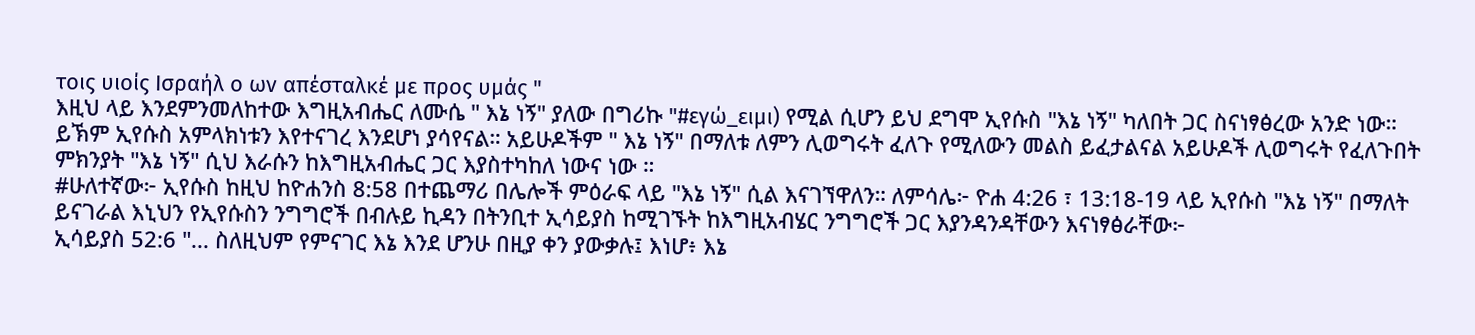τοις υιοίς Ισραήλ ο ων απέσταλκέ με προς υμάς "
እዚህ ላይ እንደምንመለከተው እግዚአብሔር ለሙሴ " እኔ ነኝ" ያለው በግሪኩ "#εγώ_ειμι) የሚል ሲሆን ይህ ደግሞ ኢየሱስ "እኔ ነኝ" ካለበት ጋር ስናነፃፅረው አንድ ነው። ይኽም ኢየሱስ አምላክነቱን እየተናገረ እንደሆነ ያሳየናል። አይሁዶችም " እኔ ነኝ" በማለቱ ለምን ሊወግሩት ፈለጉ የሚለውን መልስ ይፈታልናል አይሁዶች ሊወግሩት የፈለጉበት ምክንያት "እኔ ነኝ" ሲህ እራሱን ከእግዚአብሔር ጋር እያስተካከለ ነውና ነው ።
#ሁለተኛው፦ ኢየሱስ ከዚህ ከዮሐንስ 8:58 በተጨማሪ በሌሎች ምዕራፍ ላይ "እኔ ነኝ" ሲል እናገኘዋለን። ለምሳሌ፦ ዮሐ 4:26 ፣ 13:18-19 ላይ ኢየሱስ "እኔ ነኝ" በማለት ይናገራል እኒህን የኢየሱስን ንግግሮች በብሉይ ኪዳን በትንቢተ ኢሳይያስ ከሚገኙት ከእግዚአብሄር ንግግሮች ጋር እያንዳንዳቸውን እናነፃፅራቸው፦
ኢሳይያስ 52:6 "... ስለዚህም የምናገር እኔ እንደ ሆንሁ በዚያ ቀን ያውቃሉ፤ እነሆ፥ እኔ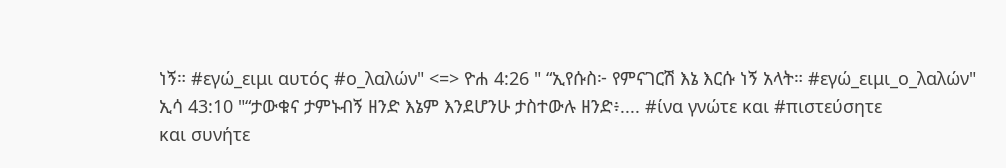ነኝ። #εγώ_ειμι αυτός #ο_λαλών" <=> ዮሐ 4:26 " “ኢየሱስ፦ የምናገርሽ እኔ እርሱ ነኝ አላት። #εγώ_ειμι_ο_λαλών"
ኢሳ 43:10 "“ታውቁና ታምኑብኝ ዘንድ እኔም እንደሆንሁ ታስተውሉ ዘንድ፥.... #ίνα γνώτε και #πιστεύσητε
και συνήτε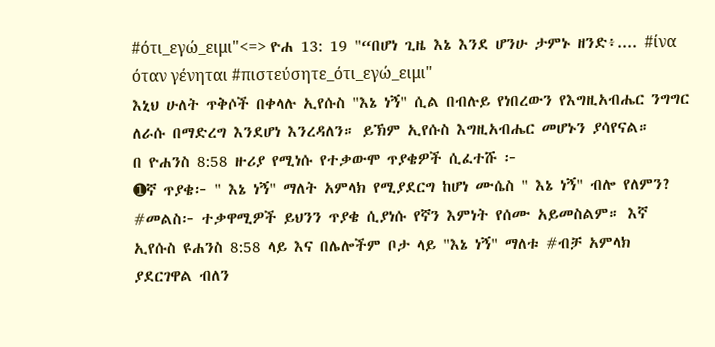#ότι_εγώ_ειμι"<=> ዮሐ 13: 19 "“በሆነ ጊዜ እኔ እንደ ሆንሁ ታምኑ ዘንድ፥.... #ίνα όταν γένηται #πιστεύσητε_ότι_εγώ_ειμι"
እኒህ ሁለት ጥቅሶች በቀላሉ ኢየሱስ "እኔ ነኝ" ሲል በብሉይ የነበረውን የእግዚአብሔር ንግግር ለራሱ በማድረግ እንደሆነ እንረዳለን። ይኽም ኢየሱስ እግዚአብሔር መሆኑን ያሳየናል።
በ ዮሐንስ 8:58 ዙሪያ የሚነሱ የተቃውሞ ጥያቄዎች ሲፈተሹ ፦
➊ኛ ጥያቄ፦ " እኔ ነኝ" ማለት አምላክ የሚያደርግ ከሆነ ሙሴስ " እኔ ነኝ" ብሎ የለምን?
#መልስ፦ ተቃዋሚዎች ይህንን ጥያቄ ሲያነሱ የኛን እምነት የሰሙ አይመስልም። እኛ ኢየሱስ ዩሐንስ 8:58 ላይ እና በሌሎችም ቦታ ላይ "እኔ ነኝ" ማለቱ #ብቻ አምላክ ያደርገዋል ብለን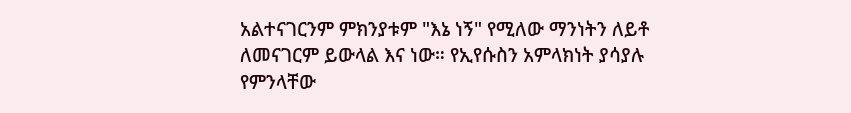አልተናገርንም ምክንያቱም "እኔ ነኝ" የሚለው ማንነትን ለይቶ ለመናገርም ይውላል እና ነው። የኢየሱስን አምላክነት ያሳያሉ የምንላቸው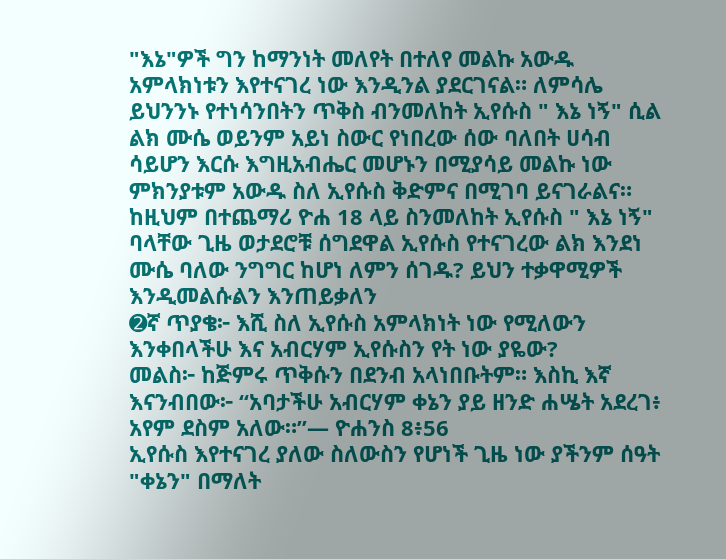"እኔ"ዎች ግን ከማንነት መለየት በተለየ መልኩ አውዱ አምላክነቱን እየተናገረ ነው እንዲንል ያደርገናል። ለምሳሌ ይህንንኑ የተነሳንበትን ጥቅስ ብንመለከት ኢየሱስ " እኔ ነኝ" ሲል ልክ ሙሴ ወይንም አይነ ስውር የነበረው ሰው ባለበት ሀሳብ ሳይሆን እርሱ እግዚአብሔር መሆኑን በሚያሳይ መልኩ ነው ምክንያቱም አውዱ ስለ ኢየሱስ ቅድምና በሚገባ ይናገራልና። ከዚህም በተጨማሪ ዮሐ 18 ላይ ስንመለከት ኢየሱስ " እኔ ነኝ" ባላቸው ጊዜ ወታደሮቹ ሰግደዋል ኢየሱስ የተናገረው ልክ እንደነ ሙሴ ባለው ንግግር ከሆነ ለምን ሰገዱ? ይህን ተቃዋሚዎች እንዲመልሱልን እንጠይቃለን
➋ኛ ጥያቄ፦ እሺ ስለ ኢየሱስ አምላክነት ነው የሚለውን እንቀበላችሁ እና አብርሃም ኢየሱስን የት ነው ያዬው?
መልስ፦ ከጅምሩ ጥቅሱን በደንብ አላነበቡትም። እስኪ እኛ እናንብበው፦ “አባታችሁ አብርሃም ቀኔን ያይ ዘንድ ሐሤት አደረገ፥ አየም ደስም አለው።”— ዮሐንስ 8፥56
ኢየሱስ እየተናገረ ያለው ስለውስን የሆነች ጊዜ ነው ያችንም ሰዓት "ቀኔን" በማለት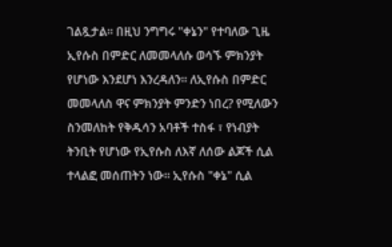ገልጿታል። በዚህ ንግግሩ "ቀኔን" የተባለው ጊዜ ኢየሱስ በምድር ለመመላለሱ ወሳኙ ምክንያት የሆነው እንደሆነ እንረዳለን። ለኢየሱስ በምድር መመላለስ ዋና ምክንያት ምንድን ነበረ? የሚለውን ስንመለከት የቅዱሳን አባቶች ተስፋ ፣ የነብያት ትንቢት የሆነው የኢየሱስ ለእኛ ለሰው ልጆች ሲል ተላልፎ መሰጠትን ነው። ኢየሱስ "ቀኔ" ሲል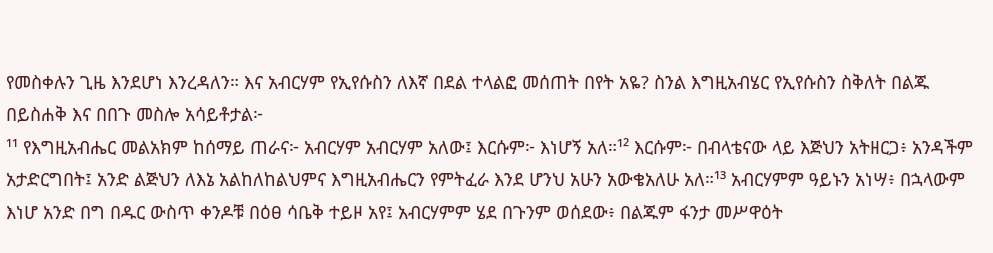የመስቀሉን ጊዜ እንደሆነ እንረዳለን። እና አብርሃም የኢየሱስን ለእኛ በደል ተላልፎ መሰጠት በየት አዬ? ስንል እግዚአብሄር የኢየሱስን ስቅለት በልጁ በይስሐቅ እና በበጉ መስሎ አሳይቶታል፦
¹¹ የእግዚአብሔር መልአክም ከሰማይ ጠራና፦ አብርሃም አብርሃም አለው፤ እርሱም፦ እነሆኝ አለ።¹² እርሱም፦ በብላቴናው ላይ እጅህን አትዘርጋ፥ አንዳችም አታድርግበት፤ አንድ ልጅህን ለእኔ አልከለከልህምና እግዚአብሔርን የምትፈራ እንደ ሆንህ አሁን አውቄአለሁ አለ።¹³ አብርሃምም ዓይኑን አነሣ፥ በኋላውም እነሆ አንድ በግ በዱር ውስጥ ቀንዶቹ በዕፀ ሳቤቅ ተይዞ አየ፤ አብርሃምም ሄደ በጉንም ወሰደው፥ በልጁም ፋንታ መሥዋዕት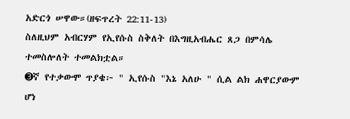አድርጎ ሠዋው።(ዘፍጥረት 22:11-13)
ስለዚህም አብርሃም የኢየሱስ ስቅለት በእግዚአብሔር ጸጋ በምሳሌ ተመስሎለት ተመልክቷል።
➌ኛ የተቃውሞ ጥያቄ፦ " ኢየሱስ "እኔ አለሁ " ሲል ልክ ሐዋርያውም ሆነ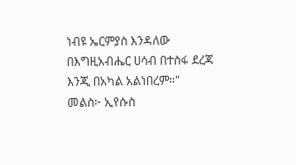ነብዩ ኤርምያስ እንዳለው በእግዚአብሔር ሀሳብ በተስፋ ደረጃ እንጂ በአካል አልነበረም።"
መልስ፦ ኢየሱስ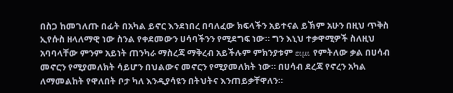በስጋ ከመገለጡ በፊት በአካል ይኖር እንደነበረ በባለፈው ክፍላችን አይተናል ይኽም አሁን በዚህ ጥቅስ ኢየሱስ ዘላለማዊ ነው ስንል የቀደመውን ሀሳባችንን የሚደግፍ ነው። ግን እኒህ ተቃዋሚዎች ስለዚህ አባባላቸው ምንም አይነት ጠንካራ ማስረጃ ማቅረብ አይችሉም ምክንያቱም ειμι የምትለው ቃል በሀሳብ መኖርን የሚያመለክት ሳይሆን በህልውና መኖርን የሚያመለክት ነው። በሀሳብ ደረጃ የኖረን አካል ለማመልከት የዋለበት ቦታ ካለ እንዲያሳዩን በትህትና እንጠይቃቸዋለን።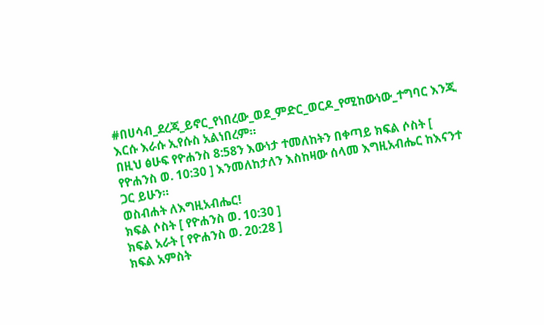#በሀሳብ_ደረጃ_ይኖር_የነበረው_ወደ_ምድር_ወርዶ_የሚከውነው_ተግባር እንጂ እርሱ እራሱ ኢየሱስ አልነበረም።
በዚህ ፅሁፍ የዮሐንስ 8:58ን እውነታ ተመለከትን በቀጣይ ክፍል ሶስት [ የዮሐንስ ወ. 10:30 ] እንመለከታለን እስከዛው ሰላመ እግዚአብሔር ከእናንተ ጋር ይሁን።
ወስብሐት ለእግዚአብሔር!
ክፍል ሶስት [ የዮሐንስ ወ. 10:30 ]
ክፍል አራት [ የዮሐንስ ወ. 20:28 ]
ክፍል አምስት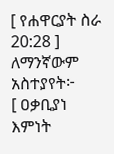[ የሐዋርያት ስራ 20:28 ]
ለማንኛውም አስተያየት፦
[ ዐቃቢያነ እምነት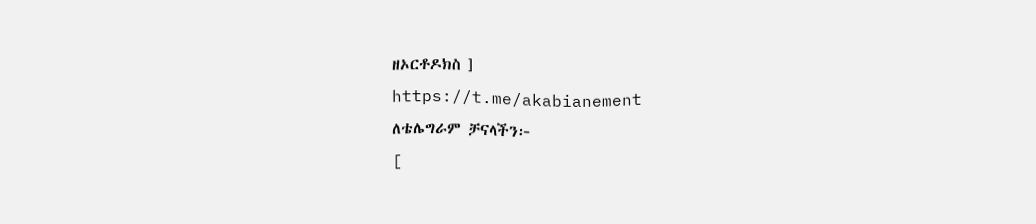ዘኦርቶዶክስ ]
https://t.me/akabianement
ለቴሌግራም ቻናላችን፦
[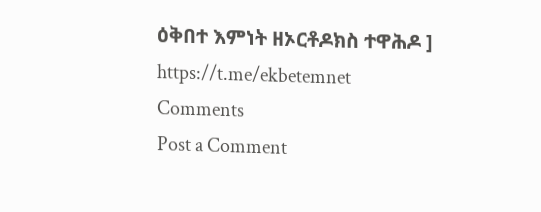ዕቅበተ እምነት ዘኦርቶዶክስ ተዋሕዶ ]
https://t.me/ekbetemnet
Comments
Post a Comment